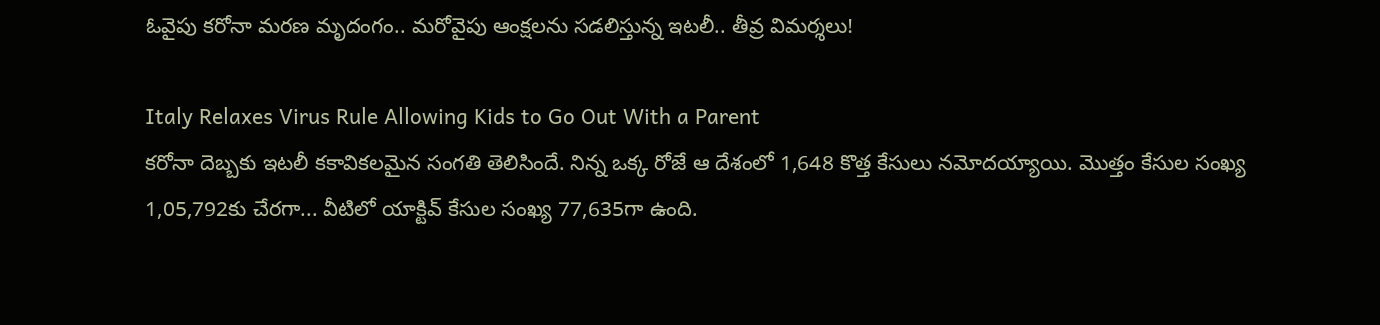ఓవైపు కరోనా మరణ మృదంగం.. మరోవైపు ఆంక్షలను సడలిస్తున్న ఇటలీ.. తీవ్ర విమర్శలు!

Italy Relaxes Virus Rule Allowing Kids to Go Out With a Parent
కరోనా దెబ్బకు ఇటలీ కకావికలమైన సంగతి తెలిసిందే. నిన్న ఒక్క రోజే ఆ దేశంలో 1,648 కొత్త కేసులు నమోదయ్యాయి. మొత్తం కేసుల సంఖ్య 1,05,792కు చేరగా... వీటిలో యాక్టివ్ కేసుల సంఖ్య 77,635గా ఉంది.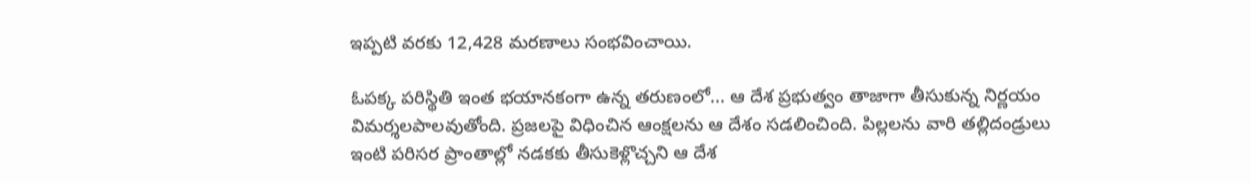ఇప్పటి వరకు 12,428 మరణాలు సంభవించాయి.

ఓపక్క పరిస్థితి ఇంత భయానకంగా ఉన్న తరుణంలో... ఆ దేశ ప్రభుత్వం తాజాగా తీసుకున్న నిర్ణయం విమర్శలపాలవుతోంది. ప్రజలపై విధించిన ఆంక్షలను ఆ దేశం సడలించింది. పిల్లలను వారి తల్లిదండ్రులు ఇంటి పరిసర ప్రాంతాల్లో నడకకు తీసుకెళ్లొచ్చని ఆ దేశ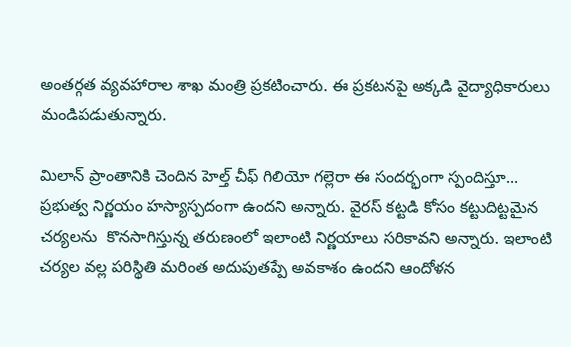అంతర్గత వ్యవహారాల శాఖ మంత్రి ప్రకటించారు. ఈ ప్రకటనపై అక్కడి వైద్యాధికారులు మండిపడుతున్నారు.

మిలాన్ ప్రాంతానికి చెందిన హెల్త్ చీఫ్ గిలియో గల్లెరా ఈ సందర్భంగా స్పందిస్తూ... ప్రభుత్వ నిర్ణయం హస్యాస్పదంగా ఉందని అన్నారు. వైరస్ కట్టడి కోసం కట్టుదిట్టమైన చర్యలను  కొనసాగిస్తున్న తరుణంలో ఇలాంటి నిర్ణయాలు సరికావని అన్నారు. ఇలాంటి చర్యల వల్ల పరిస్థితి మరింత అదుపుతప్పే అవకాశం ఉందని ఆందోళన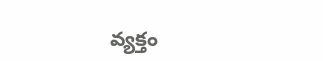వ్యక్తం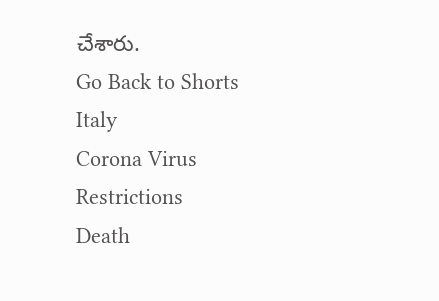చేశారు.
Go Back to Shorts
Italy
Corona Virus
Restrictions
Death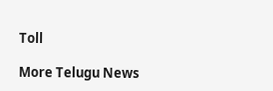Toll

More Telugu News